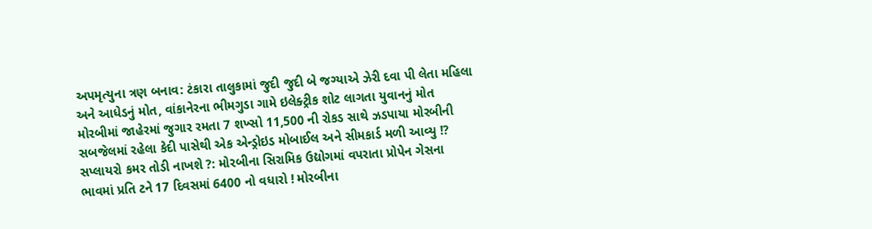અપમૃત્યુના ત્રણ બનાવ: ટંકારા તાલુકામાં જુદી જુદી બે જગ્યાએ ઝેરી દવા પી લેતા મહિલા અને આધેડનું મોત, વાંકાનેરના ભીમગુડા ગામે ઇલેક્ટ્રીક શોટ લાગતા યુવાનનું મોત મોરબીમાં જાહેરમાં જુગાર રમતા 7 શખ્સો 11,500 ની રોકડ સાથે ઝડપાયા મોરબીની સબજેલમાં રહેલા કેદી પાસેથી એક એન્ડ્રોઇડ મોબાઈલ અને સીમકાર્ડ મળી આવ્યુ !? સપ્લાયરો કમર તોડી નાખશે ?: મોરબીના સિરામિક ઉદ્યોગમાં વપરાતા પ્રોપેન ગેસના ભાવમાં પ્રતિ ટને 17 દિવસમાં 6400 નો વધારો ! મોરબીના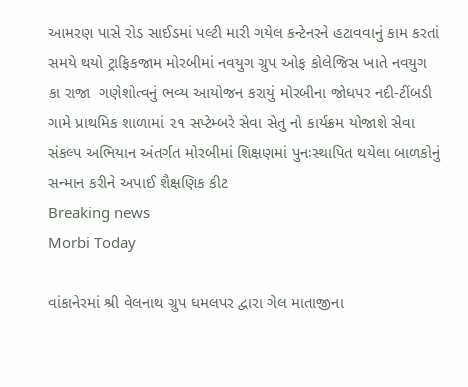આમરણ પાસે રોડ સાઈડમાં પલ્ટી મારી ગયેલ કન્ટેનરને હટાવવાનું કામ કરતાં સમયે થયો ટ્રાફિકજામ મોરબીમાં નવયુગ ગ્રુપ ઓફ કોલેજિસ ખાતે નવયુગ કા રાજા  ગણેશોત્વનું ભવ્ય આયોજન કરાયું મોરબીના જોધપર નદી-ટીંબડી ગામે પ્રાથમિક શાળામાં ૨૧ સપ્ટેમ્બરે સેવા સેતુ નો કાર્યક્રમ યોજાશે સેવા સંકલ્પ અભિયાન અંતર્ગત મોરબીમાં શિક્ષણમાં પુનઃસ્થાપિત થયેલા બાળકોનું સન્માન કરીને અપાઈ શૈક્ષણિક કીટ
Breaking news
Morbi Today

વાંકાનેરમાં શ્રી વેલનાથ ગ્રુપ ધમલપર દ્વારા ગેલ માતાજીના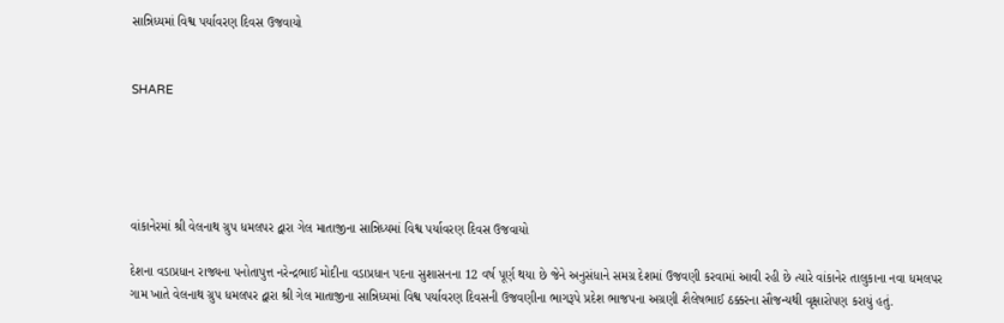સાન્નિધ્યમાં વિશ્વ પર્યાવરણ દિવસ ઉજવાયો


SHARE





વાંકાનેરમાં શ્રી વેલનાથ ગ્રુપ ધમલપર દ્વારા ગેલ માતાજીના સાન્નિધ્યમાં વિશ્વ પર્યાવરણ દિવસ ઉજવાયો

દેશના વડાપ્રધાન રાજ્યના પનોતાપુત્ત નરેન્દ્રભાઈ મોદીના વડાપ્રધાન પદના સુશાસનના 12 વર્ષ પૂર્ણ થયા છે જેને અનુસંધાને સમગ્ર દેશમાં ઉજવણી કરવામાં આવી રહી છે ત્યારે વાંકાનેર તાલુકાના નવા ધમલપર ગામ ખાતે વેલનાથ ગ્રુપ ધમલપર દ્વારા શ્રી ગેલ માતાજીના સાન્નિધ્યમાં વિશ્વ પર્યાવરણ દિવસની ઉજવણીના ભાગરૂપે પ્રદેશ ભાજપના અગ્રણી શૈલેષભાઈ ઠક્કરના સૌજન્યથી વૃક્ષારોપણ કરાયું હતું.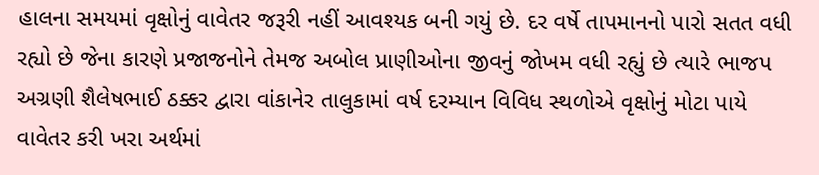હાલના સમયમાં વૃક્ષોનું વાવેતર જરૂરી નહીં આવશ્યક બની ગયું છે. દર વર્ષે તાપમાનનો પારો સતત વધી રહ્યો છે જેના કારણે પ્રજાજનોને તેમજ અબોલ પ્રાણીઓના જીવનું જોખમ વધી રહ્યું છે ત્યારે ભાજપ અગ્રણી શૈલેષભાઈ ઠક્કર દ્વારા વાંકાનેર તાલુકામાં વર્ષ દરમ્યાન વિવિધ સ્થળોએ વૃક્ષોનું મોટા પાયે વાવેતર કરી ખરા અર્થમાં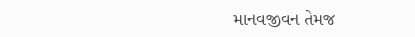માનવજીવન તેમજ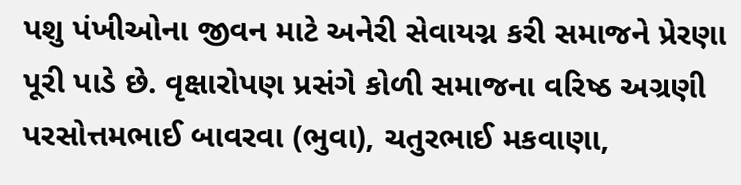પશુ પંખીઓના જીવન માટે અનેરી સેવાયગ્ન કરી સમાજને પ્રેરણા પૂરી પાડે છે. વૃક્ષારોપણ પ્રસંગે કોળી સમાજના વરિષ્ઠ અગ્રણી પરસોત્તમભાઈ બાવરવા (ભુવા), ચતુરભાઈ મકવાણા,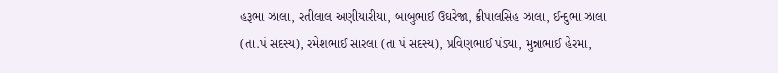હરૂભા ઝાલા, રતીલાલ અણીયારીયા, બાબુભાઈ ઉઘરેજા, ક્રીપાલસિહ ઝાલા, ઈન્દુભા ઝાલા (તા.પં સદસ્ય), રમેશભાઈ સારલા (તા પં સદસ્ય), પ્રવિણભાઈ પંડ્યા, મુન્નાભાઈ હેરમા,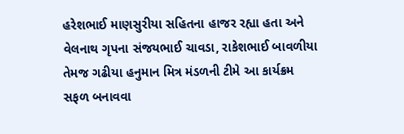હરેશભાઈ માણસુરીયા સહિતના હાજર રહ્યા હતા અને વેલનાથ ગૃપના સંજયભાઈ ચાવડા, રાકેશભાઈ બાવળીયા તેમજ ગઢીયા હનુમાન મિત્ર મંડળની ટીમે આ કાર્યક્રમ સફળ બનાવવા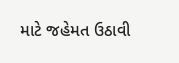માટે જહેમત ઉઠાવી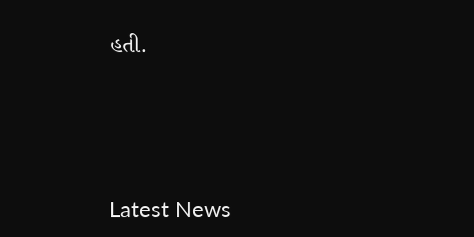હતી.




Latest News